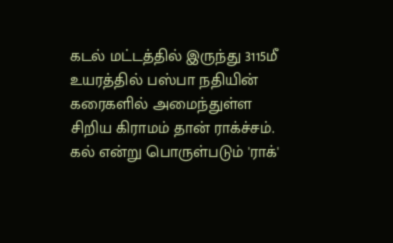கடல் மட்டத்தில் இருந்து 3115மீ உயரத்தில் பஸ்பா நதியின் கரைகளில் அமைந்துள்ள சிறிய கிராமம் தான் ராக்ச்சம். கல் என்று பொருள்படும் 'ராக்'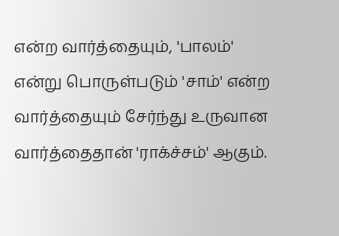என்ற வார்த்தையும், 'பாலம்' என்று பொருள்படும் 'சாம்' என்ற வார்த்தையும் சேர்ந்து உருவான வார்த்தைதான் 'ராக்ச்சம்' ஆகும்.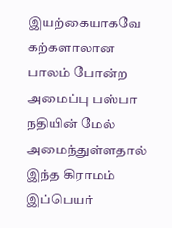இயற்கையாகவே கற்களாலான பாலம் போன்ற அமைப்பு பஸ்பா நதியின் மேல் அமைந்துள்ளதால் இந்த கிராமம் இப்பெயர்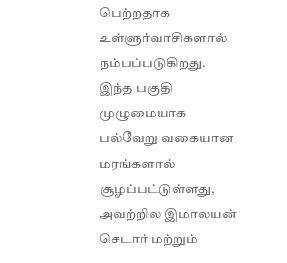பெற்றதாக உள்ளுர்வாசிகளால் நம்பப்படுகிறது.
இந்த பகுதி முழுமையாக பல்வேறு வகையான மரங்களால் சூழப்பட்டுள்ளது, அவற்றில இமாலயன் செடார் மற்றும்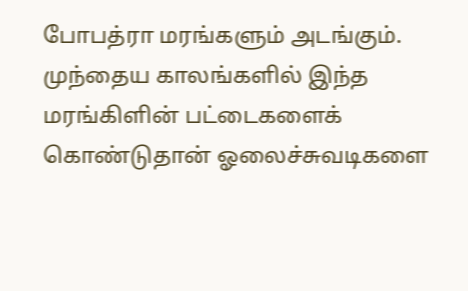போபத்ரா மரங்களும் அடங்கும். முந்தைய காலங்களில் இந்த மரங்கிளின் பட்டைகளைக் கொண்டுதான் ஓலைச்சுவடிகளை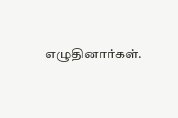எழுதினார்கள்.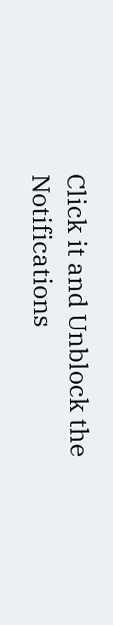Click it and Unblock the Notifications